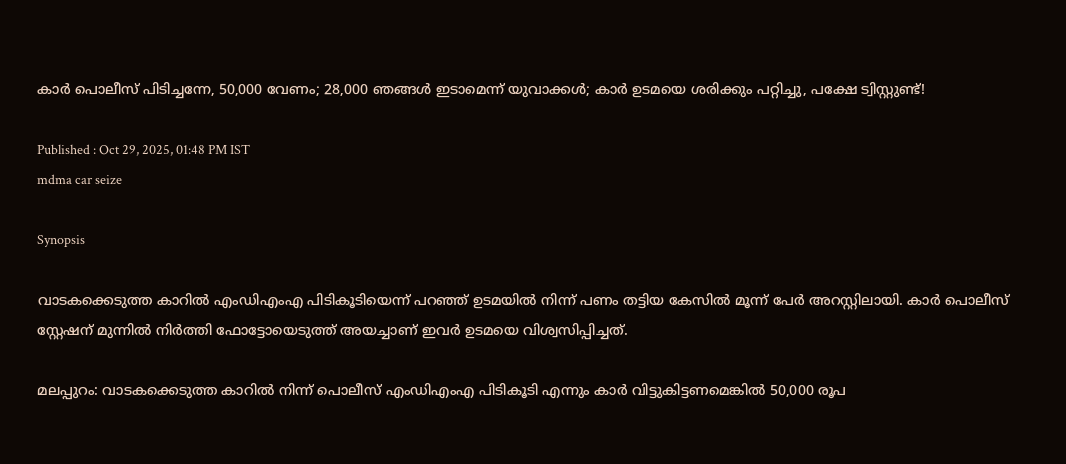കാർ പൊലീസ് പിടിച്ചന്നേ, 50,000 വേണം; 28,000 ഞങ്ങൾ ഇടാമെന്ന് യുവാക്കൾ; കാർ ഉടമയെ ശരിക്കും പറ്റിച്ചു, പക്ഷേ ട്വിസ്റ്റുണ്ട്!

Published : Oct 29, 2025, 01:48 PM IST
mdma car seize

Synopsis

വാടകക്കെടുത്ത കാറില്‍ എംഡിഎംഎ പിടികൂടിയെന്ന് പറഞ്ഞ് ഉടമയിൽ നിന്ന് പണം തട്ടിയ കേസിൽ മൂന്ന് പേർ അറസ്റ്റിലായി. കാർ പൊലീസ് സ്റ്റേഷന് മുന്നിൽ നിർത്തി ഫോട്ടോയെടുത്ത് അയച്ചാണ് ഇവർ ഉടമയെ വിശ്വസിപ്പിച്ചത്.

മലപ്പുറം: വാടകക്കെടുത്ത കാറില്‍ നിന്ന് പൊലീസ് എംഡിഎംഎ പിടികൂടി എന്നും കാര്‍ വിട്ടുകിട്ടണമെങ്കില്‍ 50,000 രൂപ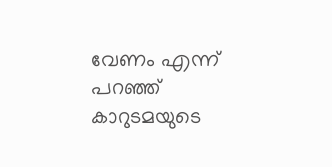വേണം എന്ന് പറഞ്ഞ് കാറുടമയുടെ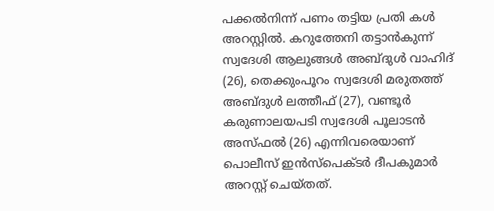പക്കല്‍നിന്ന് പണം തട്ടിയ പ്രതി കള്‍ അറസ്റ്റില്‍. കറുത്തേനി തട്ടാന്‍കുന്ന് സ്വദേശി ആലുങ്ങള്‍ അബ്‍ദുൾ വാഹിദ് (26), തെക്കുംപൂറം സ്വദേശി മരുതത്ത് അബ്‍ദുൾ ലത്തീഫ് (27), വണ്ടൂര്‍ കരുണാലയപടി സ്വദേശി പൂലാടന്‍ അസ്ഫല്‍ (26) എന്നിവരെയാണ് പൊലീസ് ഇന്‍സ്‌പെക്ടര്‍ ദീപകുമാര്‍ അറസ്റ്റ് ചെയ്തത്.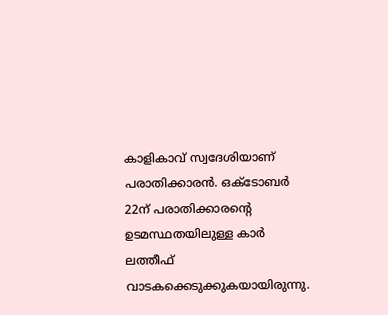കാളികാവ് സ്വദേശിയാണ് പരാതിക്കാരന്‍. ഒക്ടോബര്‍ 22ന് പരാതിക്കാരന്റെ ഉടമസ്ഥതയിലുള്ള കാര്‍ ലത്തീഫ് വാടകക്കെടുക്കുകയായിരുന്നു.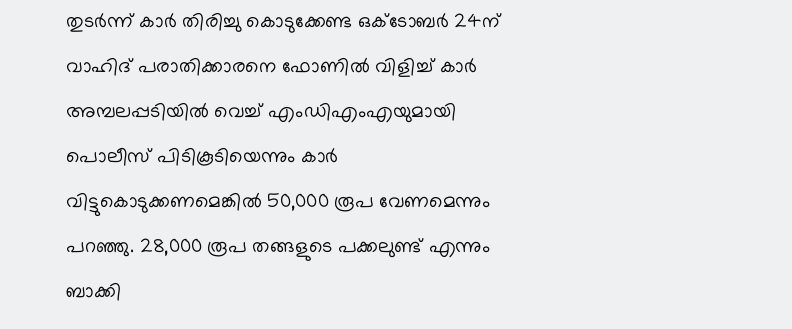തുടര്‍ന്ന് കാര്‍ തിരിച്ചു കൊടുക്കേണ്ട ഒക്ടോബര്‍ 24ന് വാഹിദ് പരാതിക്കാരനെ ഫോണില്‍ വിളിച്ച് കാര്‍ അമ്പലപ്പടിയില്‍ വെച്ച് എംഡിഎംഎയുമായി പൊലീസ് പിടികൂടിയെന്നും കാര്‍ വിട്ടുകൊടുക്കണമെങ്കില്‍ 50,000 രൂപ വേണമെന്നും പറഞ്ഞു. 28,000 രൂപ തങ്ങളുടെ പക്കലുണ്ട് എന്നും ബാക്കി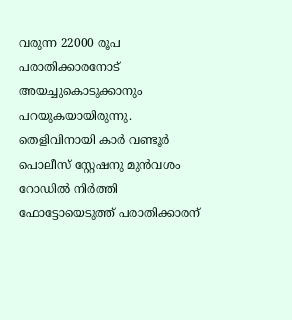വരുന്ന 22000 രൂപ പരാതിക്കാരനോട് അയച്ചുകൊടുക്കാനും പറയുകയായിരുന്നു. തെളിവിനായി കാര്‍ വണ്ടൂര്‍ പൊലീസ് സ്റ്റേഷനു മുന്‍വശം റോഡില്‍ നിര്‍ത്തി ഫോട്ടോയെടുത്ത് പരാതിക്കാരന്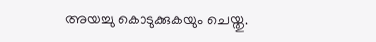അയച്ചു കൊടുക്കുകയും ചെയ്തു.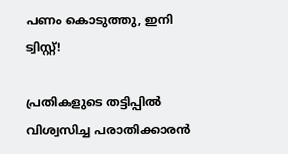പണം കൊടുത്തു, ഇനി ട്വിസ്റ്റ്!

പ്രതികളുടെ തട്ടിപ്പില്‍ വിശ്വസിച്ച പരാതിക്കാരന്‍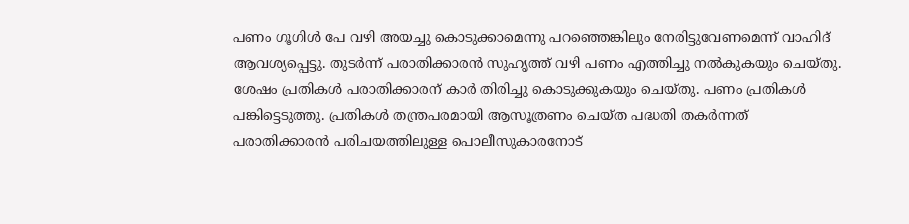പണം ഗൂഗിള്‍ പേ വഴി അയച്ചു കൊടുക്കാമെന്നു പറഞ്ഞെങ്കിലും നേരിട്ടുവേണമെന്ന് വാഹിദ് ആവശ്യപ്പെട്ടു. തുടര്‍ന്ന് പരാതിക്കാരന്‍ സുഹൃത്ത് വഴി പണം എത്തിച്ചു നല്‍കുകയും ചെയ്തു. ശേഷം പ്രതികള്‍ പരാതിക്കാരന് കാര്‍ തിരിച്ചു കൊടുക്കുകയും ചെയ്തു. പണം പ്രതികള്‍ പങ്കിട്ടെടുത്തു. പ്രതികള്‍ തന്ത്രപരമായി ആസൂത്രണം ചെയ്ത പദ്ധതി തകര്‍ന്നത് പരാതിക്കാരന്‍ പരിചയത്തിലുള്ള പൊലീസുകാരനോട്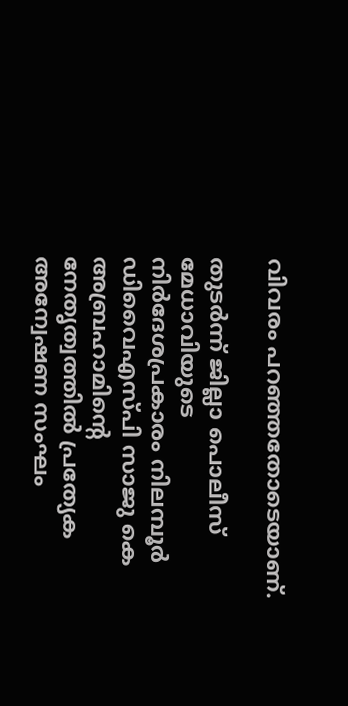വിവരം പറഞ്ഞതോടെയാണ്.

തുടര്‍ന്ന് ജില്ലാ പൊലീസ് മേധാവിയുടെ നിര്‍ദേശപ്രകാരം നിലമ്പൂര്‍ ഡിവൈഎസ്പി സാജു കെ അബ്രഹാമിന്‍റെ നേതൃത്വത്തില്‍ പ്രത്യേക അന്വേഷണ സംഘം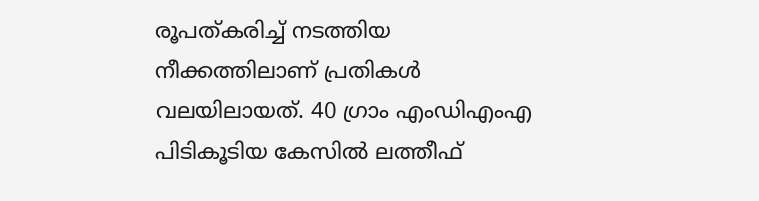രൂപത്കരിച്ച് നടത്തിയ നീക്കത്തിലാണ് പ്രതികള്‍ വലയിലായത്. 40 ഗ്രാം എംഡിഎംഎ പിടികൂടിയ കേസില്‍ ലത്തീഫ്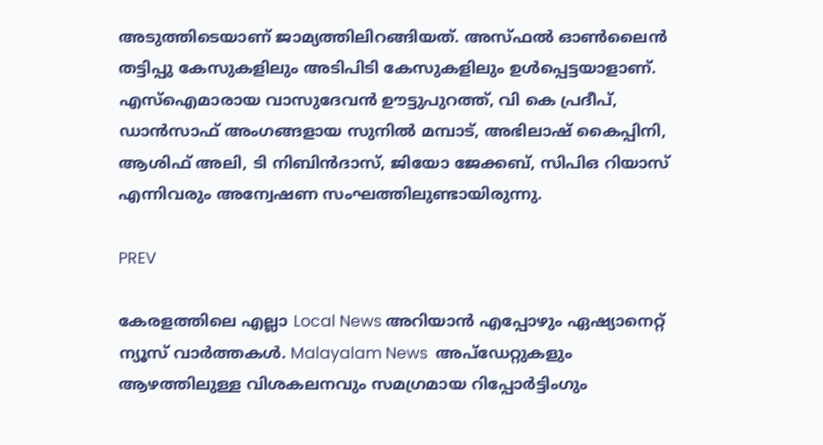അടുത്തിടെയാണ് ജാമ്യത്തിലിറങ്ങിയത്. അസ്ഫല്‍ ഓണ്‍ലൈന്‍ തട്ടിപ്പു കേസുകളിലും അടിപിടി കേസുകളിലും ഉള്‍പ്പെട്ടയാളാണ്. എസ്ഐമാരായ വാസുദേവന്‍ ഊട്ടുപുറത്ത്, വി കെ പ്രദീപ്, ഡാന്‍സാഫ് അംഗങ്ങളായ സുനില്‍ മമ്പാട്, അഭിലാഷ് കൈപ്പിനി, ആശിഫ് അലി, ടി നിബിന്‍ദാസ്, ജിയോ ജേക്കബ്, സിപിഒ റിയാസ് എന്നിവരും അന്വേഷണ സംഘത്തിലുണ്ടായിരുന്നു.

PREV

കേരളത്തിലെ എല്ലാ Local News അറിയാൻ എപ്പോഴും ഏഷ്യാനെറ്റ് ന്യൂസ് വാർത്തകൾ. Malayalam News  അപ്‌ഡേറ്റുകളും ആഴത്തിലുള്ള വിശകലനവും സമഗ്രമായ റിപ്പോർട്ടിംഗും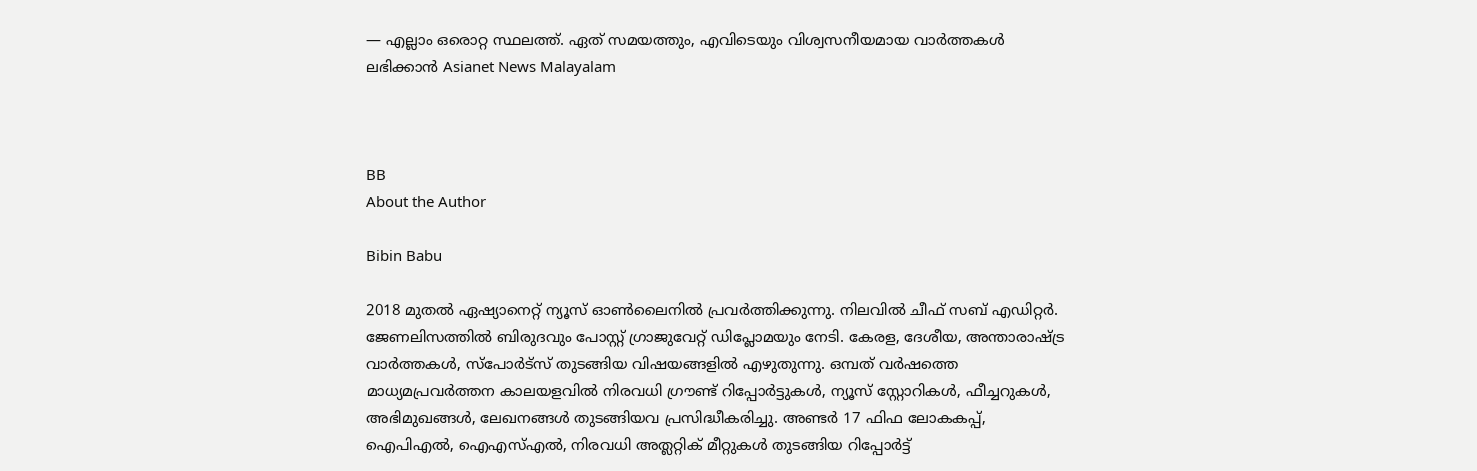— എല്ലാം ഒരൊറ്റ സ്ഥലത്ത്. ഏത് സമയത്തും, എവിടെയും വിശ്വസനീയമായ വാർത്തകൾ ലഭിക്കാൻ Asianet News Malayalam



BB
About the Author

Bibin Babu

2018 മുതല്‍ ഏഷ്യാനെറ്റ് ന്യൂസ് ഓണ്‍ലൈനില്‍ പ്രവര്‍ത്തിക്കുന്നു. നിലവില്‍ ചീഫ് സബ് എഡിറ്റർ. ജേണലിസത്തില്‍ ബിരുദവും പോസ്റ്റ് ഗ്രാജുവേറ്റ് ഡിപ്ലോമയും നേടി. കേരള, ദേശീയ, അന്താരാഷ്ട്ര വാര്‍ത്തകള്‍, സ്പോര്‍ട്സ് തുടങ്ങിയ വിഷയങ്ങളില്‍ എഴുതുന്നു. ഒമ്പത് വര്‍ഷത്തെ മാധ്യമപ്രവര്‍ത്തന കാലയളവില്‍ നിരവധി ഗ്രൗണ്ട് റിപ്പോര്‍ട്ടുകള്‍, ന്യൂസ് സ്റ്റോറികള്‍, ഫീച്ചറുകള്‍, അഭിമുഖങ്ങള്‍, ലേഖനങ്ങള്‍ തുടങ്ങിയവ പ്രസിദ്ധീകരിച്ചു. അണ്ടര്‍ 17 ഫിഫ ലോകകപ്പ്, ഐപിഎൽ, ഐഎസ്എൽ, നിരവധി അത്ലറ്റിക് മീറ്റുകൾ തുടങ്ങിയ റിപ്പോര്‍ട്ട്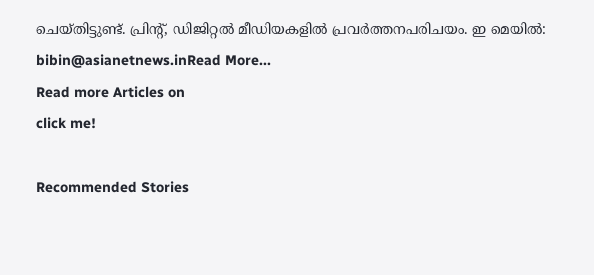ചെയ്തിട്ടുണ്ട്. പ്രിന്‍റ്, ഡിജിറ്റല്‍ മീഡിയകളില്‍ പ്രവര്‍ത്തനപരിചയം. ഇ മെയില്‍: bibin@asianetnews.inRead More...
Read more Articles on
click me!

Recommended Stories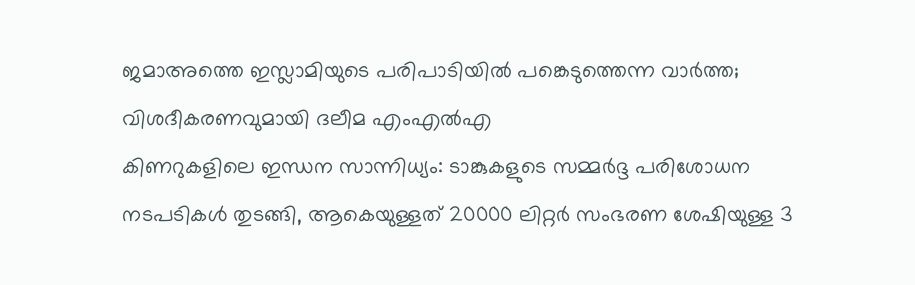ജമാഅത്തെ ഇസ്ലാമിയുടെ പരിപാടിയിൽ പങ്കെടുത്തെന്ന വാർത്ത; വിശദീകരണവുമായി ദലീമ എംഎൽഎ
കിണറുകളിലെ ഇന്ധന സാന്നിധ്യം: ടാങ്കുകളുടെ സമ്മർദ്ദ പരിശോധന നടപടികൾ തുടങ്ങി, ആകെയുള്ളത് 20000 ലിറ്റർ സംഭരണ ശേഷിയുള്ള 3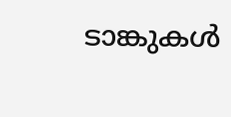ടാങ്കുകൾ